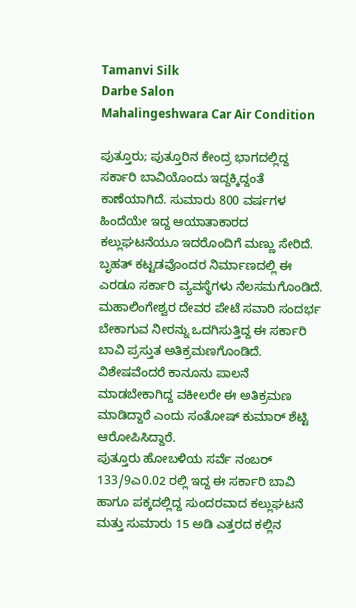Tamanvi Silk
Darbe Salon
Mahalingeshwara Car Air Condition

ಪುತ್ತೂರು; ಪುತ್ತೂರಿನ ಕೇಂದ್ರ ಭಾಗದಲ್ಲಿದ್ದ ಸರ್ಕಾರಿ ಬಾವಿಯೊಂದು ಇದ್ದಕ್ಕಿದ್ದಂತೆ ಕಾಣೆಯಾಗಿದೆ. ಸುಮಾರು 800 ವರ್ಷಗಳ ಹಿಂದೆಯೇ ಇದ್ದ ಆಯಾತಾಕಾರದ ಕಲ್ಲುಘಟನೆಯೂ ಇದರೊಂದಿಗೆ ಮಣ್ಣು ಸೇರಿದೆ. ಬೃಹತ್ ಕಟ್ಟಡವೊಂದರ ನಿರ್ಮಾಣದಲ್ಲಿ ಈ ಎರಡೂ ಸರ್ಕಾರಿ ವ್ಯವಸ್ಥೆಗಳು ನೆಲಸಮಗೊಂಡಿದೆ. ಮಹಾಲಿಂಗೇಶ್ವರ ದೇವರ ಪೇಟೆ ಸವಾರಿ ಸಂದರ್ಭ ಬೇಕಾಗುವ ನೀರನ್ನು ಒದಗಿಸುತ್ತಿದ್ದ ಈ ಸರ್ಕಾರಿ ಬಾವಿ ಪ್ರಸ್ತುತ ಅತಿಕ್ರಮಣಗೊಂಡಿದೆ. ವಿಶೇಷವೆಂದರೆ ಕಾನೂನು ಪಾಲನೆ ಮಾಡಬೇಕಾಗಿದ್ದ ವಕೀಲರೇ ಈ ಅತಿಕ್ರಮಣ ಮಾಡಿದ್ದಾರೆ ಎಂದು ಸಂತೋಷ್ ಕುಮಾರ್ ಶೆಟ್ಟಿ ಆರೋಪಿಸಿದ್ದಾರೆ.
ಪುತ್ತೂರು ಹೋಬಳಿಯ ಸರ್ವೆ ನಂಬರ್ 133/9ಎ0.02 ರಲ್ಲಿ ಇದ್ದ ಈ ಸರ್ಕಾರಿ ಬಾವಿ ಹಾಗೂ ಪಕ್ಕದಲ್ಲಿದ್ದ ಸುಂದರವಾದ ಕಲ್ಲುಘಟನೆ ಮತ್ತು ಸುಮಾರು 15 ಅಡಿ ಎತ್ತರದ ಕಲ್ಲಿನ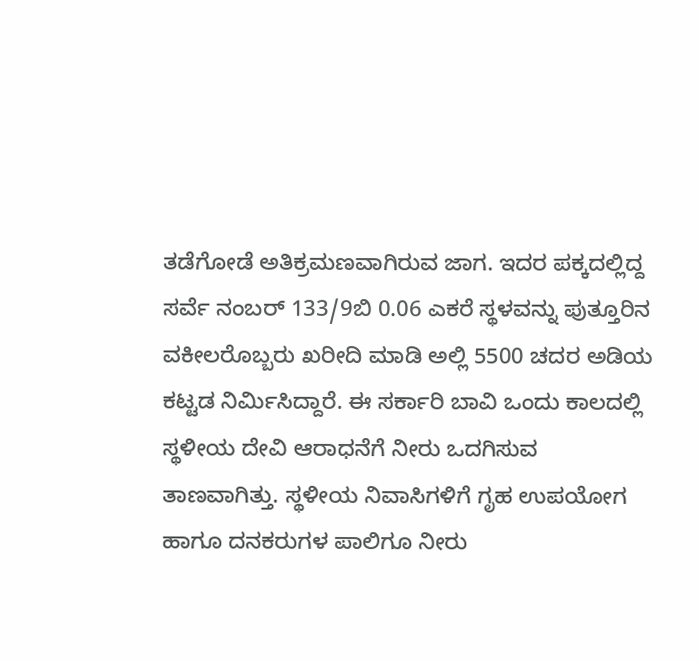ತಡೆಗೋಡೆ ಅತಿಕ್ರಮಣವಾಗಿರುವ ಜಾಗ. ಇದರ ಪಕ್ಕದಲ್ಲಿದ್ದ ಸರ್ವೆ ನಂಬರ್ 133/9ಬಿ 0.06 ಎಕರೆ ಸ್ಥಳವನ್ನು ಪುತ್ತೂರಿನ ವಕೀಲರೊಬ್ಬರು ಖರೀದಿ ಮಾಡಿ ಅಲ್ಲಿ 5500 ಚದರ ಅಡಿಯ ಕಟ್ಟಡ ನಿರ್ಮಿಸಿದ್ದಾರೆ. ಈ ಸರ್ಕಾರಿ ಬಾವಿ ಒಂದು ಕಾಲದಲ್ಲಿ ಸ್ಥಳೀಯ ದೇವಿ ಆರಾಧನೆಗೆ ನೀರು ಒದಗಿಸುವ ತಾಣವಾಗಿತ್ತು. ಸ್ಥಳೀಯ ನಿವಾಸಿಗಳಿಗೆ ಗೃಹ ಉಪಯೋಗ ಹಾಗೂ ದನಕರುಗಳ ಪಾಲಿಗೂ ನೀರು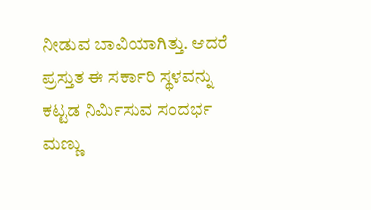ನೀಡುವ ಬಾವಿಯಾಗಿತ್ತು. ಆದರೆ ಪ್ರಸ್ತುತ ಈ ಸರ್ಕಾರಿ ಸ್ಥಳವನ್ನು ಕಟ್ಟಡ ನಿರ್ಮಿಸುವ ಸಂದರ್ಭ ಮಣ್ಣು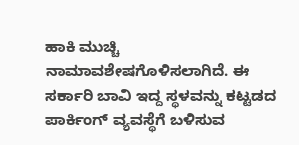ಹಾಕಿ ಮುಚ್ಚಿ ನಾಮಾವಶೇಷಗೊಳಿಸಲಾಗಿದೆ. ಈ ಸರ್ಕಾರಿ ಬಾವಿ ಇದ್ದ ಸ್ಥಳವನ್ನು ಕಟ್ಟಡದ ಪಾರ್ಕಿಂಗ್ ವ್ಯವಸ್ಥೆಗೆ ಬಳಿಸುವ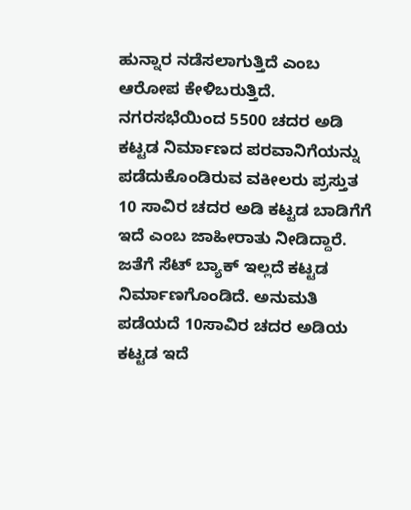ಹುನ್ನಾರ ನಡೆಸಲಾಗುತ್ತಿದೆ ಎಂಬ ಆರೋಪ ಕೇಳಿಬರುತ್ತಿದೆ.
ನಗರಸಭೆಯಿಂದ 5500 ಚದರ ಅಡಿ ಕಟ್ಟಡ ನಿರ್ಮಾಣದ ಪರವಾನಿಗೆಯನ್ನು ಪಡೆದುಕೊಂಡಿರುವ ವಕೀಲರು ಪ್ರಸ್ತುತ 10 ಸಾವಿರ ಚದರ ಅಡಿ ಕಟ್ಟಡ ಬಾಡಿಗೆಗೆ ಇದೆ ಎಂಬ ಜಾಹೀರಾತು ನೀಡಿದ್ದಾರೆ. ಜತೆಗೆ ಸೆಟ್ ಬ್ಯಾಕ್ ಇಲ್ಲದೆ ಕಟ್ಟಡ ನಿರ್ಮಾಣಗೊಂಡಿದೆ. ಅನುಮತಿ ಪಡೆಯದೆ 10ಸಾವಿರ ಚದರ ಅಡಿಯ ಕಟ್ಟಡ ಇದೆ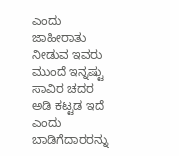ಎಂದು ಜಾಹೀರಾತು ನೀಡುವ ಇವರು ಮುಂದೆ ಇನ್ನಷ್ಟು ಸಾವಿರ ಚದರ ಅಡಿ ಕಟ್ಟಡ ಇದೆ ಎಂದು ಬಾಡಿಗೆದಾರರನ್ನು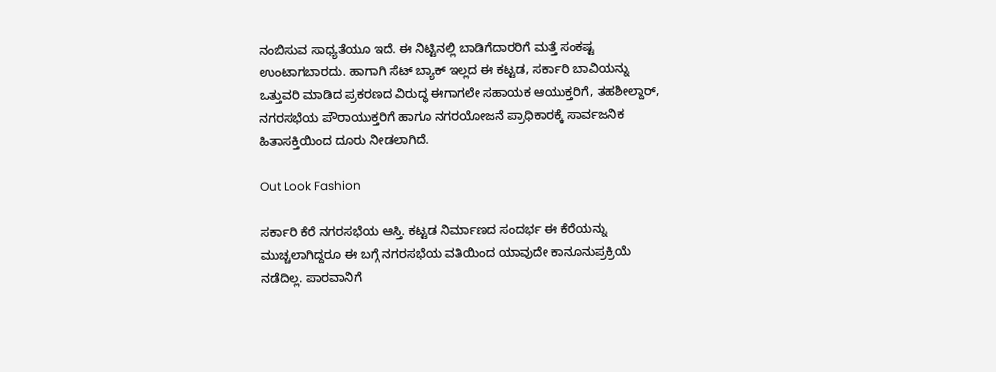ನಂಬಿಸುವ ಸಾಧ್ಯತೆಯೂ ಇದೆ. ಈ ನಿಟ್ಟಿನಲ್ಲಿ ಬಾಡಿಗೆದಾರರಿಗೆ ಮತ್ತೆ ಸಂಕಷ್ಟ ಉಂಟಾಗಬಾರದು. ಹಾಗಾಗಿ ಸೆಟ್ ಬ್ಯಾಕ್ ಇಲ್ಲದ ಈ ಕಟ್ಟಡ, ಸರ್ಕಾರಿ ಬಾವಿಯನ್ನು ಒತ್ತುವರಿ ಮಾಡಿದ ಪ್ರಕರಣದ ವಿರುದ್ಧ ಈಗಾಗಲೇ ಸಹಾಯಕ ಆಯುಕ್ತರಿಗೆ, ತಹಶೀಲ್ದಾರ್, ನಗರಸಭೆಯ ಪೌರಾಯುಕ್ತರಿಗೆ ಹಾಗೂ ನಗರಯೋಜನೆ ಪ್ರಾಧಿಕಾರಕ್ಕೆ ಸಾರ್ವಜನಿಕ ಹಿತಾಸಕ್ತಿಯಿಂದ ದೂರು ನೀಡಲಾಗಿದೆ.

Out Look Fashion

ಸರ್ಕಾರಿ ಕೆರೆ ನಗರಸಭೆಯ ಆಸ್ತಿ. ಕಟ್ಟಡ ನಿರ್ಮಾಣದ ಸಂದರ್ಭ ಈ ಕೆರೆಯನ್ನು ಮುಚ್ಚಲಾಗಿದ್ದರೂ ಈ ಬಗ್ಗೆ ನಗರಸಭೆಯ ವತಿಯಿಂದ ಯಾವುದೇ ಕಾನೂನುಪ್ರಕ್ರಿಯೆ ನಡೆದಿಲ್ಲ. ಪಾರವಾನಿಗೆ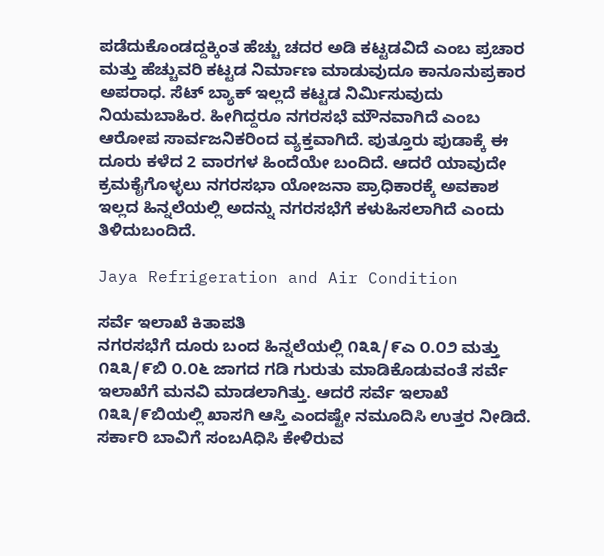ಪಡೆದುಕೊಂಡದ್ದಕ್ಕಿಂತ ಹೆಚ್ಚು ಚದರ ಅಡಿ ಕಟ್ಟಡವಿದೆ ಎಂಬ ಪ್ರಚಾರ ಮತ್ತು ಹೆಚ್ಚುವರಿ ಕಟ್ಟಡ ನಿರ್ಮಾಣ ಮಾಡುವುದೂ ಕಾನೂನುಪ್ರಕಾರ ಅಪರಾಧ. ಸೆಟ್ ಬ್ಯಾಕ್ ಇಲ್ಲದೆ ಕಟ್ಟಡ ನಿರ್ಮಿಸುವುದು ನಿಯಮಬಾಹಿರ. ಹೀಗಿದ್ದರೂ ನಗರಸಭೆ ಮೌನವಾಗಿದೆ ಎಂಬ ಆರೋಪ ಸಾರ್ವಜನಿಕರಿಂದ ವ್ಯಕ್ತವಾಗಿದೆ. ಪುತ್ತೂರು ಪುಡಾಕ್ಕೆ ಈ ದೂರು ಕಳೆದ 2 ವಾರಗಳ ಹಿಂದೆಯೇ ಬಂದಿದೆ. ಆದರೆ ಯಾವುದೇ ಕ್ರಮಕೈಗೊಳ್ಳಲು ನಗರಸಭಾ ಯೋಜನಾ ಪ್ರಾಧಿಕಾರಕ್ಕೆ ಅವಕಾಶ ಇಲ್ಲದ ಹಿನ್ನಲೆಯಲ್ಲಿ ಅದನ್ನು ನಗರಸಭೆಗೆ ಕಳುಹಿಸಲಾಗಿದೆ ಎಂದು ತಿಳಿದುಬಂದಿದೆ.

Jaya Refrigeration and Air Condition

ಸರ್ವೆ ಇಲಾಖೆ ಕಿತಾಪತಿ
ನಗರಸಭೆಗೆ ದೂರು ಬಂದ ಹಿನ್ನಲೆಯಲ್ಲಿ ೧೩೩/೯ಎ ೦.೦೨ ಮತ್ತು ೧೩೩/೯ಬಿ ೦.೦೬ ಜಾಗದ ಗಡಿ ಗುರುತು ಮಾಡಿಕೊಡುವಂತೆ ಸರ್ವೆ ಇಲಾಖೆಗೆ ಮನವಿ ಮಾಡಲಾಗಿತ್ತು. ಆದರೆ ಸರ್ವೆ ಇಲಾಖೆ ೧೩೩/೯ಬಿಯಲ್ಲಿ ಖಾಸಗಿ ಆಸ್ತಿ ಎಂದಷ್ಟೇ ನಮೂದಿಸಿ ಉತ್ತರ ನೀಡಿದೆ. ಸರ್ಕಾರಿ ಬಾವಿಗೆ ಸಂಬAಧಿಸಿ ಕೇಳಿರುವ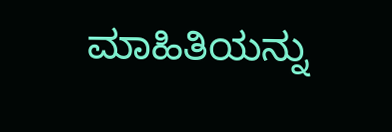ಮಾಹಿತಿಯನ್ನು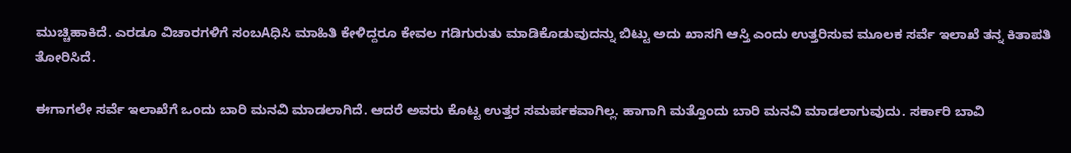ಮುಚ್ಚಿಹಾಕಿದೆ. ಎರಡೂ ವಿಚಾರಗಳಿಗೆ ಸಂಬAಧಿಸಿ ಮಾಹಿತಿ ಕೇಳಿದ್ದರೂ ಕೇವಲ ಗಡಿಗುರುತು ಮಾಡಿಕೊಡುವುದನ್ನು ಬಿಟ್ಟು ಅದು ಖಾಸಗಿ ಆಸ್ತಿ ಎಂದು ಉತ್ತರಿಸುವ ಮೂಲಕ ಸರ್ವೆ ಇಲಾಖೆ ತನ್ನ ಕಿತಾಪತಿ ತೋರಿಸಿದೆ.

ಈಗಾಗಲೇ ಸರ್ವೆ ಇಲಾಖೆಗೆ ಒಂದು ಬಾರಿ ಮನವಿ ಮಾಡಲಾಗಿದೆ. ಆದರೆ ಅವರು ಕೊಟ್ಟ ಉತ್ತರ ಸಮರ್ಪಕವಾಗಿಲ್ಲ. ಹಾಗಾಗಿ ಮತ್ತೊಂದು ಬಾರಿ ಮನವಿ ಮಾಡಲಾಗುವುದು. ಸರ್ಕಾರಿ ಬಾವಿ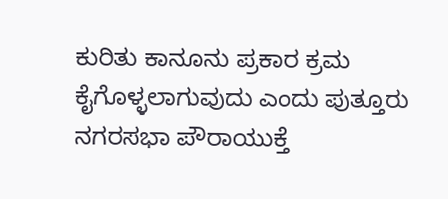ಕುರಿತು ಕಾನೂನು ಪ್ರಕಾರ ಕ್ರಮ ಕೈಗೊಳ್ಳಲಾಗುವುದು ಎಂದು ಪುತ್ತೂರು ನಗರಸಭಾ ಪೌರಾಯುಕ್ತೆ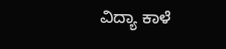ವಿದ್ಯಾ ಕಾಳೆ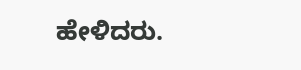ಹೇಳಿದರು.